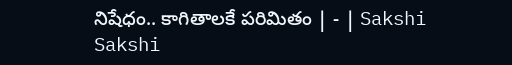నిషేధం.. కాగితాలకే పరిమితం | - | Sakshi
Sakshi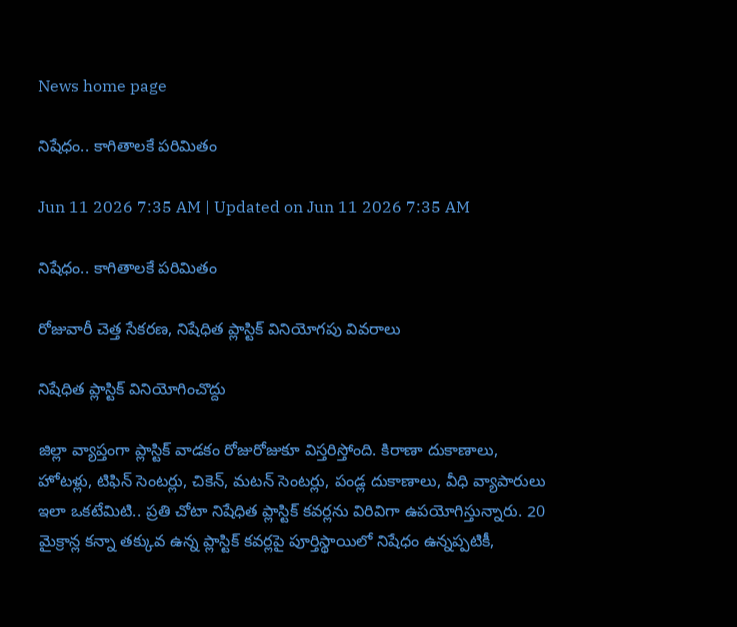News home page

నిషేధం.. కాగితాలకే పరిమితం

Jun 11 2026 7:35 AM | Updated on Jun 11 2026 7:35 AM

నిషేధం.. కాగితాలకే పరిమితం

రోజువారీ చెత్త సేకరణ, నిషేధిత ప్లాస్టిక్‌ వినియోగపు వివరాలు

నిషేధిత ప్లాస్టిక్‌ వినియోగించొద్దు

జిల్లా వ్యాప్తంగా ప్లాస్టిక్‌ వాడకం రోజురోజుకూ విస్తరిస్తోంది. కిరాణా దుకాణాలు, హోటళ్లు, టిఫిన్‌ సెంటర్లు, చికెన్‌, మటన్‌ సెంటర్లు, పండ్ల దుకాణాలు, వీధి వ్యాపారులు ఇలా ఒకటేమిటి.. ప్రతి చోటా నిషేధిత ప్లాస్టిక్‌ కవర్లను విరివిగా ఉపయోగిస్తున్నారు. 20 మైక్రాన్ల కన్నా తక్కువ ఉన్న ప్లాస్టిక్‌ కవర్లపై పూర్తిస్థాయిలో నిషేధం ఉన్నప్పటికీ,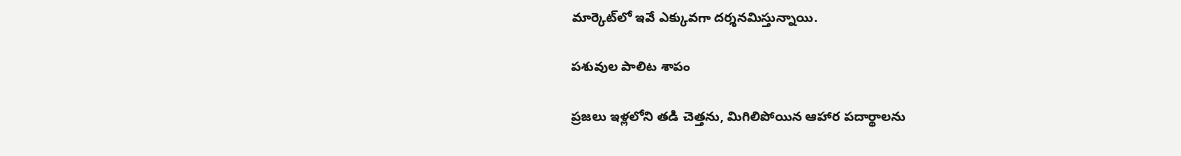మార్కెట్‌లో ఇవే ఎక్కువగా దర్శనమిస్తున్నాయి.

పశువుల పాలిట శాపం

ప్రజలు ఇళ్లలోని తడి చెత్తను, మిగిలిపోయిన ఆహార పదార్థాలను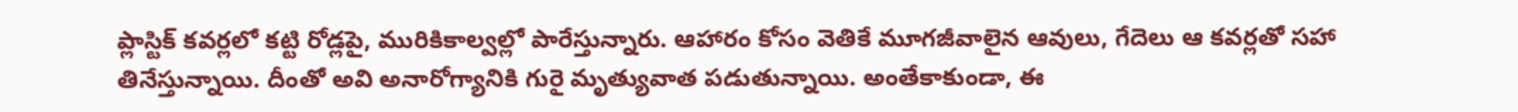ప్లాస్టిక్‌ కవర్లలో కట్టి రోడ్లపై, మురికికాల్వల్లో పారేస్తున్నారు. ఆహారం కోసం వెతికే మూగజీవాలైన ఆవులు, గేదెలు ఆ కవర్లతో సహా తినేస్తున్నాయి. దీంతో అవి అనారోగ్యానికి గురై మృత్యువాత పడుతున్నాయి. అంతేకాకుండా, ఈ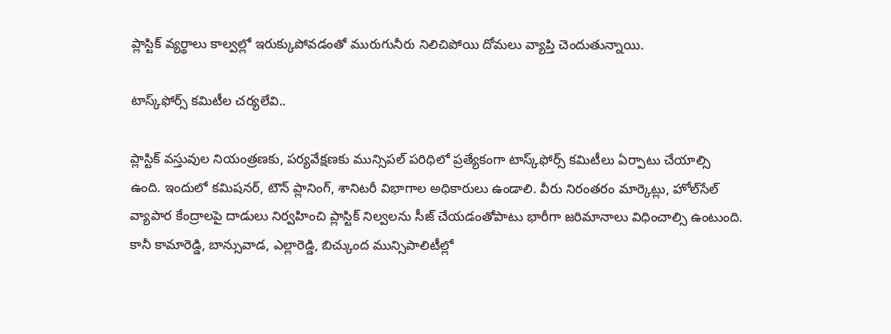ప్లాస్టిక్‌ వ్యర్థాలు కాల్వల్లో ఇరుక్కుపోవడంతో మురుగునీరు నిలిచిపోయి దోమలు వ్యాప్తి చెందుతున్నాయి.

టాస్క్‌ఫోర్స్‌ కమిటీల చర్యలేవి..

ప్లాస్టిక్‌ వస్తువుల నియంత్రణకు, పర్యవేక్షణకు మున్సిపల్‌ పరిధిలో ప్రత్యేకంగా టాస్క్‌ఫోర్స్‌ కమిటీలు ఏర్పాటు చేయాల్సి ఉంది. ఇందులో కమిషనర్‌, టౌన్‌ ప్లానింగ్‌, శానిటరీ విభాగాల అధికారులు ఉండాలి. వీరు నిరంతరం మార్కెట్లు, హోల్‌సేల్‌ వ్యాపార కేంద్రాలపై దాడులు నిర్వహించి ప్లాస్టిక్‌ నిల్వలను సీజ్‌ చేయడంతోపాటు భారీగా జరిమానాలు విధించాల్సి ఉంటుంది. కానీ కామారెడ్డి, బాన్సువాడ, ఎల్లారెడ్డి, బిచ్కుంద మున్సిపాలిటీల్లో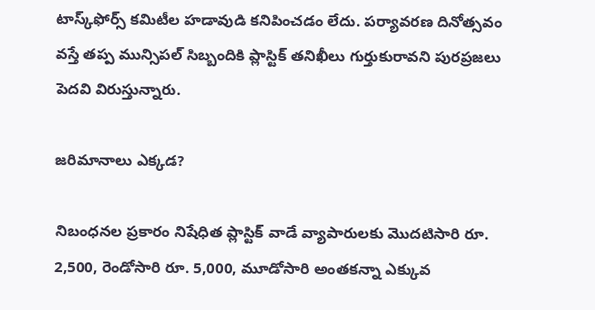టాస్క్‌ఫోర్స్‌ కమిటీల హడావుడి కనిపించడం లేదు. పర్యావరణ దినోత్సవం వస్తే తప్ప మున్సిపల్‌ సిబ్బందికి ప్లాస్టిక్‌ తనిఖీలు గుర్తుకురావని పురప్రజలు పెదవి విరుస్తున్నారు.

జరిమానాలు ఎక్కడ?

నిబంధనల ప్రకారం నిషేధిత ప్లాస్టిక్‌ వాడే వ్యాపారులకు మొదటిసారి రూ. 2,500, రెండోసారి రూ. 5,000, మూడోసారి అంతకన్నా ఎక్కువ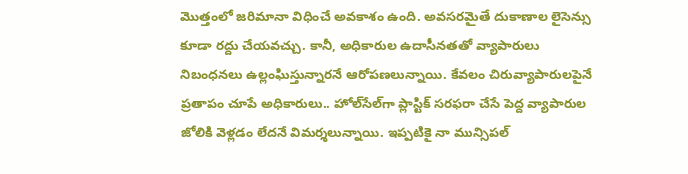మొత్తంలో జరిమానా విధించే అవకాశం ఉంది. అవసరమైతే దుకాణాల లైసెన్సు కూడా రద్దు చేయవచ్చు. కానీ, అధికారుల ఉదాసీనతతో వ్యాపారులు నిబంధనలు ఉల్లంఘిస్తున్నారనే ఆరోపణలున్నాయి. కేవలం చిరువ్యాపారులపైనే ప్రతాపం చూపే అధికారులు.. హోల్‌సేల్‌గా ప్లాస్టిక్‌ సరఫరా చేసే పెద్ద వ్యాపారుల జోలికి వెళ్లడం లేదనే విమర్శలున్నాయి. ఇప్పటికై నా మున్సిపల్‌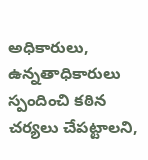అధికారులు, ఉన్నతాధికారులు స్పందించి కఠిన చర్యలు చేపట్టాలని,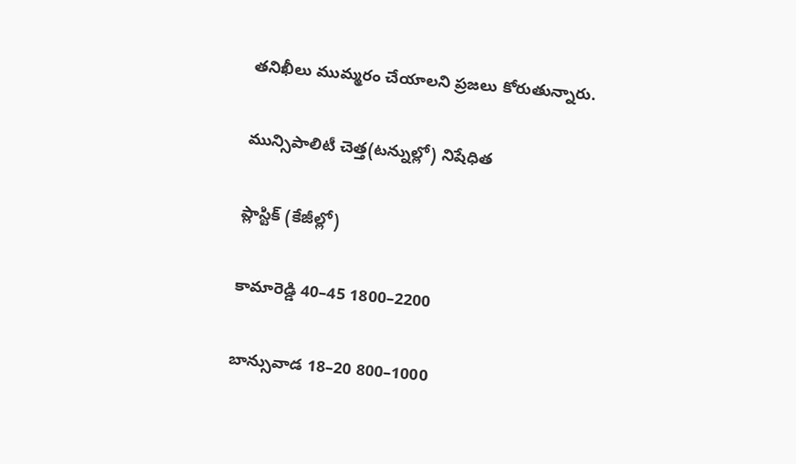తనిఖీలు ముమ్మరం చేయాలని ప్రజలు కోరుతున్నారు.

మున్సిపాలిటీ చెత్త(టన్నుల్లో) నిషేధిత

ప్లాస్టిక్‌ (కేజీల్లో)

కామారెడ్డి 40–45 1800–2200

బాన్సువాడ 18–20 800–1000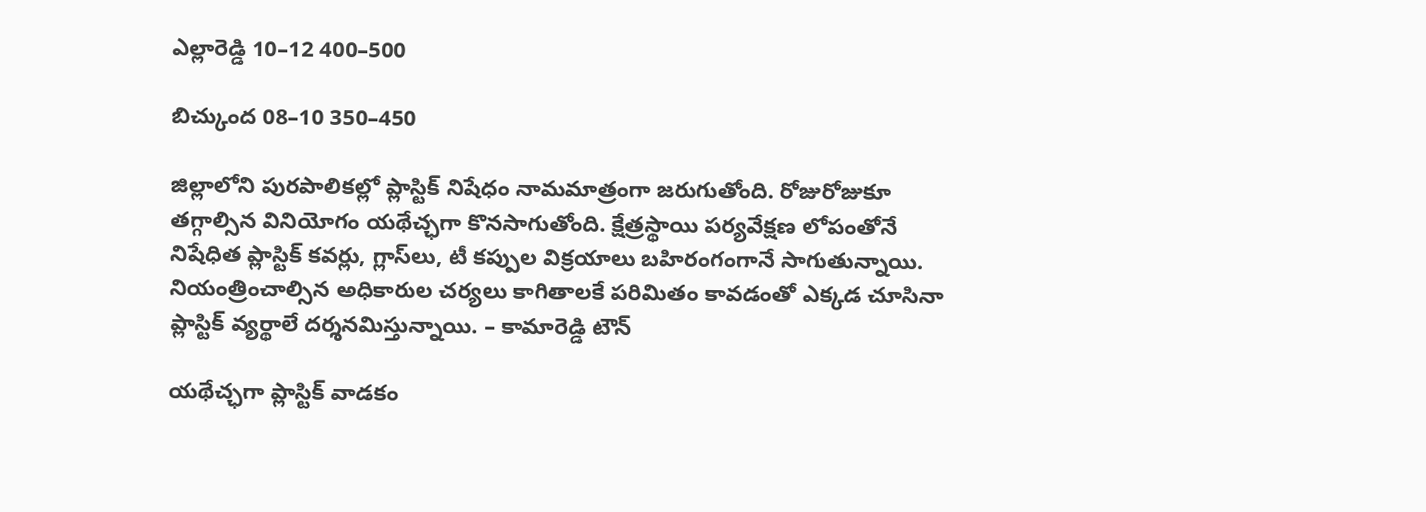ఎల్లారెడ్డి 10–12 400–500

బిచ్కుంద 08–10 350–450

జిల్లాలోని పురపాలికల్లో ప్లాస్టిక్‌ నిషేధం నామమాత్రంగా జరుగుతోంది. రోజురోజుకూ తగ్గాల్సిన వినియోగం యథేచ్ఛగా కొనసాగుతోంది. క్షేత్రస్థాయి పర్యవేక్షణ లోపంతోనే నిషేధిత ప్లాస్టిక్‌ కవర్లు, గ్లాస్‌లు, టీ కప్పుల విక్రయాలు బహిరంగంగానే సాగుతున్నాయి. నియంత్రించాల్సిన అధికారుల చర్యలు కాగితాలకే పరిమితం కావడంతో ఎక్కడ చూసినా ప్లాస్టిక్‌ వ్యర్థాలే దర్శనమిస్తున్నాయి. – కామారెడ్డి టౌన్‌

యథేచ్ఛగా ప్లాస్టిక్‌ వాడకం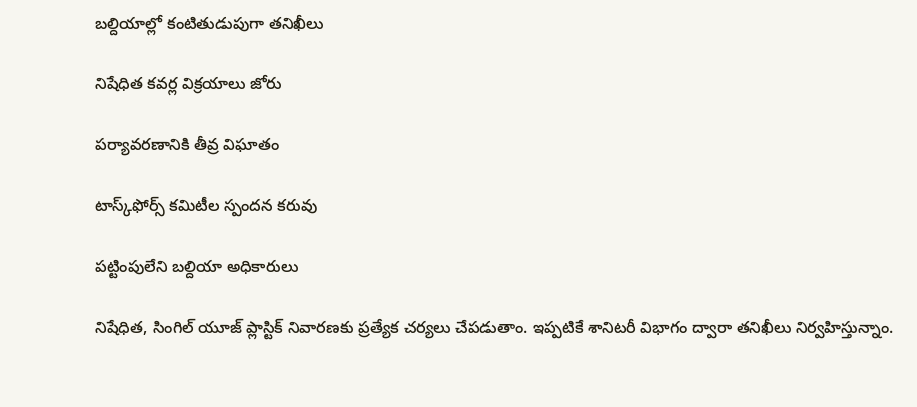బల్దియాల్లో కంటితుడుపుగా తనిఖీలు

నిషేధిత కవర్ల విక్రయాలు జోరు

పర్యావరణానికి తీవ్ర విఘాతం

టాస్క్‌ఫోర్స్‌ కమిటీల స్పందన కరువు

పట్టింపులేని బల్దియా అధికారులు

నిషేధిత, సింగిల్‌ యూజ్‌ ప్లాస్టిక్‌ నివారణకు ప్రత్యేక చర్యలు చేపడుతాం. ఇప్పటికే శానిటరీ విభాగం ద్వారా తనిఖీలు నిర్వహిస్తున్నాం.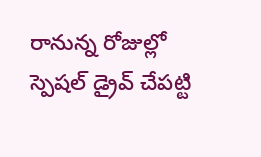రానున్న రోజుల్లో స్పెషల్‌ డ్రైవ్‌ చేపట్టి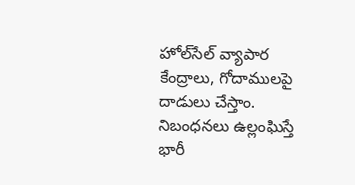హోల్‌సేల్‌ వ్యాపార కేంద్రాలు, గోదాములపై దాడులు చేస్తాం. నిబంధనలు ఉల్లంఘిస్తే భారీ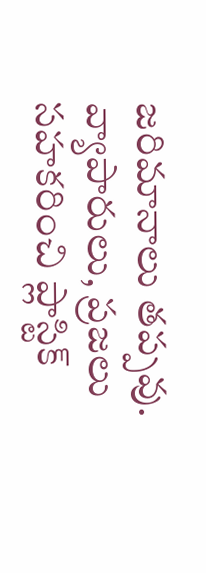జరిమానాలు తప్పవు. వ్యాపారులు, ప్రజలు సహకరించి ప్లాస్టిక్‌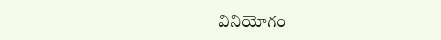వినియోగం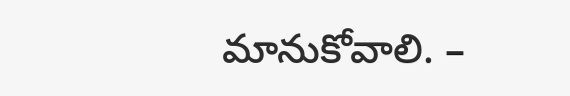మానుకోవాలి. –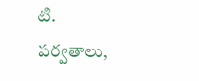టి. పర్వతాలు,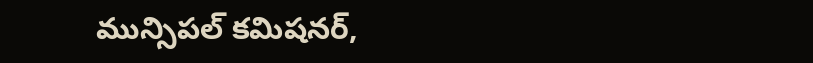మున్సిపల్‌ కమిషనర్‌,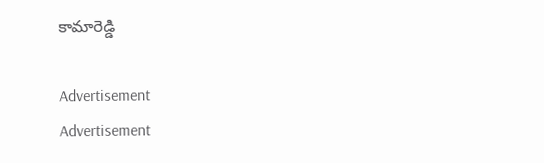కామారెడ్డి

Advertisement
Advertisement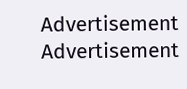Advertisement
Advertisement